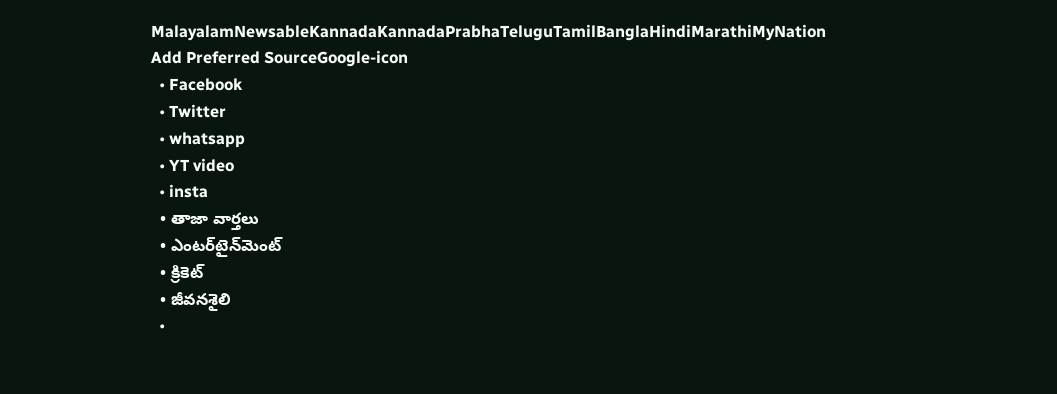MalayalamNewsableKannadaKannadaPrabhaTeluguTamilBanglaHindiMarathiMyNation
Add Preferred SourceGoogle-icon
  • Facebook
  • Twitter
  • whatsapp
  • YT video
  • insta
  • తాజా వార్తలు
  • ఎంటర్‌టైన్‌మెంట్
  • క్రికెట్
  • జీవనశైలి
  •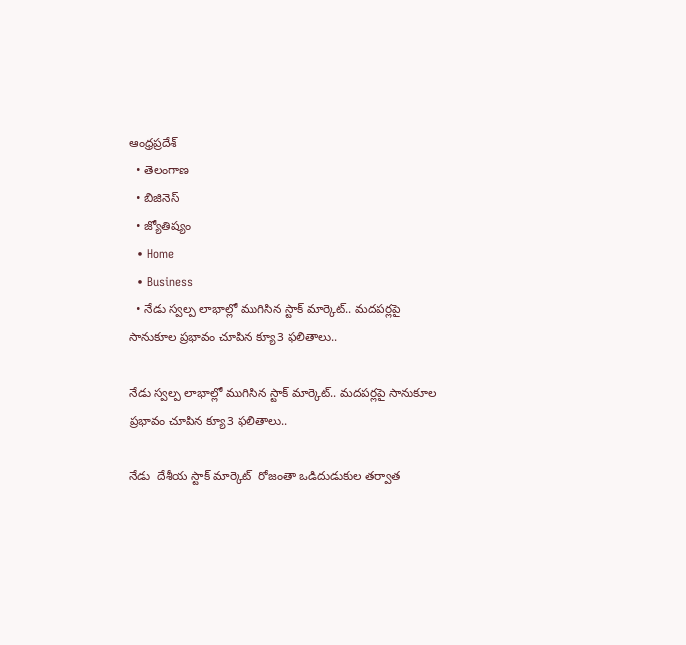ఆంధ్రప్రదేశ్
  • తెలంగాణ
  • బిజినెస్
  • జ్యోతిష్యం
  • Home
  • Business
  • నేడు స్వల్ప లాభాల్లో ముగిసిన స్టాక్ మార్కెట్.. మదపర్లపై సానుకూల ప్రభావం చూపిన క్యూ3 ఫలితాలు..

నేడు స్వల్ప లాభాల్లో ముగిసిన స్టాక్ మార్కెట్.. మదపర్లపై సానుకూల ప్రభావం చూపిన క్యూ3 ఫలితాలు..

నేడు  దేశీయ స్టాక్ మార్కెట్  రోజంతా ఒడిదుడుకుల తర్వాత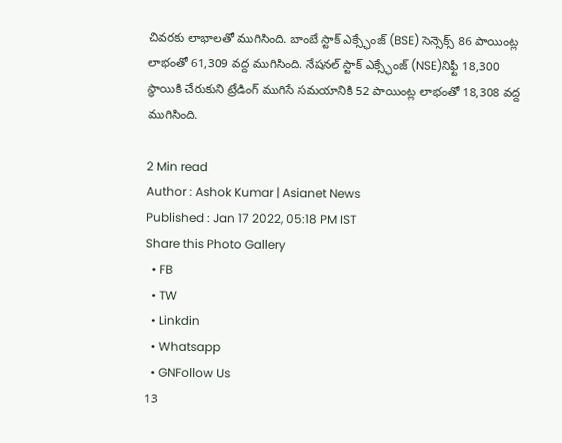చివరకు లాభాలతో ముగిసింది. బాంబే స్టాక్ ఎక్స్ఛేంజ్ (BSE) సెన్సెక్స్ 86 పాయింట్ల లాభంతో 61,309 వద్ద ముగిసింది. నేషనల్ స్టాక్ ఎక్స్ఛేంజ్ (NSE)నిఫ్టీ 18,300 స్థాయికి చేరుకుని ట్రేడింగ్ ముగిసే సమయానికి 52 పాయింట్ల లాభంతో 18,308 వద్ద ముగిసింది.

2 Min read
Author : Ashok Kumar | Asianet News
Published : Jan 17 2022, 05:18 PM IST
Share this Photo Gallery
  • FB
  • TW
  • Linkdin
  • Whatsapp
  • GNFollow Us
13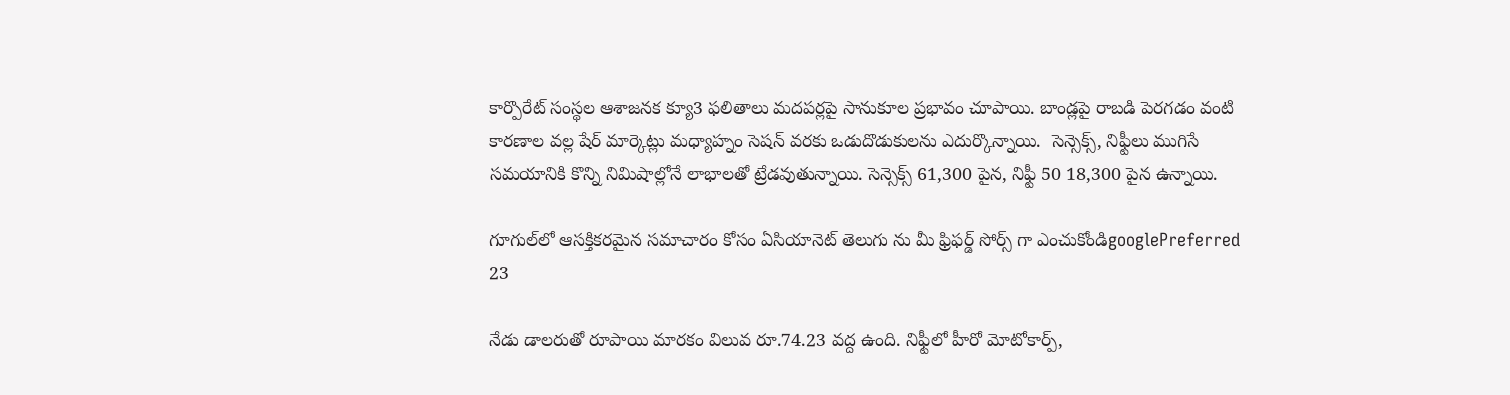కార్పొరేట్ సంస్థల ఆశాజనక క్యూ3 ఫలితాలు మదపర్లపై సానుకూల ప్రభావం చూపాయి. బాండ్లపై రాబడి పెరగడం వంటి కారణాల వల్ల షేర్ మార్కెట్లు మధ్యాహ్నం సెషన్ వరకు ఒడుదొడుకులను ఎదుర్కొన్నాయి.  సెన్సెక్స్, నిఫ్టీలు ముగిసే సమయానికి కొన్ని నిమిషాల్లోనే లాభాలతో ట్రేడవుతున్నాయి. సెన్సెక్స్ 61,300 పైన, నిఫ్టీ 50 18,300 పైన ఉన్నాయి.

గూగుల్‌లో ఆసక్తికరమైన సమాచారం కోసం ఏసియానెట్ తెలుగు ను మీ ఫ్రిఫర్డ్ సోర్స్ గా ఎంచుకోండిgooglePreferred
23

నేడు డాలరుతో రూపాయి మారకం విలువ రూ.74.23 వద్ద ఉంది. నిఫ్టీలో హీరో మోటోకార్ప్,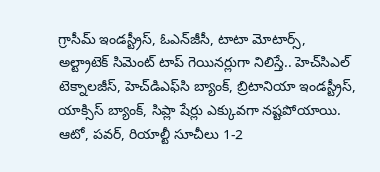గ్రాసీమ్ ఇండస్ట్రీస్, ఓఎన్‌జీసీ, టాటా మోటార్స్, అల్ట్రాటెక్ సిమెంట్ టాప్ గెయినర్లుగా నిలిస్తే.. హెచ్‌సిఎల్ టెక్నాలజీస్, హెచ్‌డిఎఫ్‌సి బ్యాంక్, బ్రిటానియా ఇండస్ట్రీస్, యాక్సిస్ బ్యాంక్, సిప్లా షేర్లు ఎక్కువగా నష్టపోయాయి. ఆటో, పవర్, రియాల్టీ సూచీలు 1-2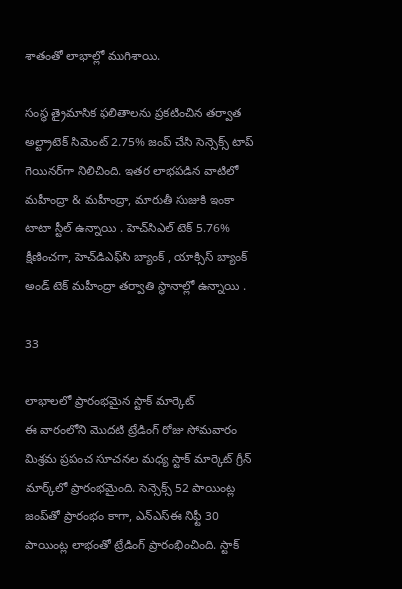శాతంతో లాభాల్లో ముగిశాయి.

సంస్థ త్రైమాసిక ఫలితాలను ప్రకటించిన తర్వాత అల్ట్రాటెక్ సిమెంట్ 2.75% జంప్ చేసి సెన్సెక్స్ టాప్ గెయినర్‌గా నిలిచింది. ఇతర లాభపడిన వాటిలో మహీంద్రా & మహీంద్రా, మారుతీ సుజుకి ఇంకా టాటా స్టీల్ ఉన్నాయి . హెచ్‌సి‌ఎల్ టెక్ 5.76% క్షీణించగా, హెచ్‌డిఎఫ్‌సి బ్యాంక్ , యాక్సిస్ బ్యాంక్ అండ్ టెక్ మహీంద్రా తర్వాతి స్థానాల్లో ఉన్నాయి .

33

లాభాలలో ప్రారంభమైన స్టాక్ మార్కెట్
ఈ వారంలోని మొదటి ట్రేడింగ్ రోజు సోమవారం మిశ్రమ ప్రపంచ సూచనల మధ్య స్టాక్ మార్కెట్ గ్రీన్ మార్క్‌లో ప్రారంభమైంది. సెన్సెక్స్ 52 పాయింట్ల జంప్‌తో ప్రారంభం కాగా, ఎన్‌ఎస్‌ఈ నిఫ్టీ 30 పాయింట్ల లాభంతో ట్రేడింగ్ ప్రారంభించింది. స్టాక్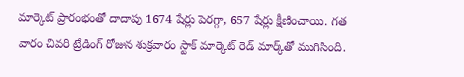మార్కెట్ ప్రారంభంతో దాదాపు 1674 షేర్లు పెరగ్గా, 657 షేర్లు క్షీణించాయి. గత వారం చివరి ట్రేడింగ్ రోజున శుక్రవారం స్టాక్ మార్కెట్ రెడ్ మార్క్‌తో ముగిసింది.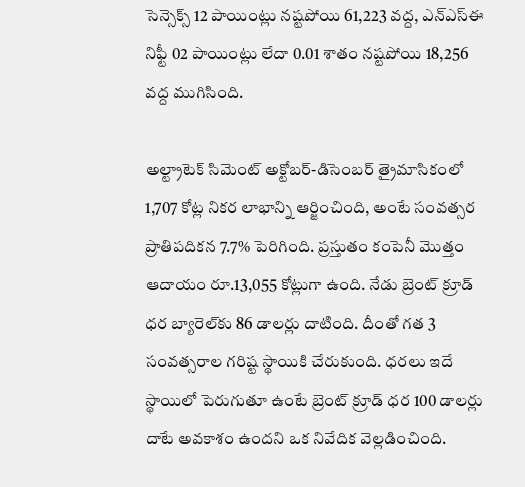సెన్సెక్స్ 12 పాయింట్లు నష్టపోయి 61,223 వద్ద, ఎన్‌ఎస్‌ఈ నిఫ్టీ 02 పాయింట్లు లేదా 0.01 శాతం నష్టపోయి 18,256 వద్ద ముగిసింది.

అల్ట్రాటెక్ సిమెంట్ అక్టోబర్-డిసెంబర్ త్రైమాసికంలో 1,707 కోట్ల నికర లాభాన్ని ఆర్జించింది, అంటే సంవత్సర ప్రాతిపదికన 7.7% పెరిగింది. ప్రస్తుతం కంపెనీ మొత్తం ఆదాయం రూ.13,055 కోట్లుగా ఉంది. నేడు బ్రెంట్‌ క్రూడ్‌ ధర బ్యారెల్‌కు 86 డాలర్లు దాటింది. దీంతో గత 3 సంవత్సరాల గరిష్ట స్థాయికి చేరుకుంది. ధరలు ఇదే స్థాయిలో పెరుగుతూ ఉంటే బ్రెంట్ క్రూడ్ ధర 100 డాలర్లు దాటే అవకాశం ఉందని ఒక నివేదిక వెల్లడించింది.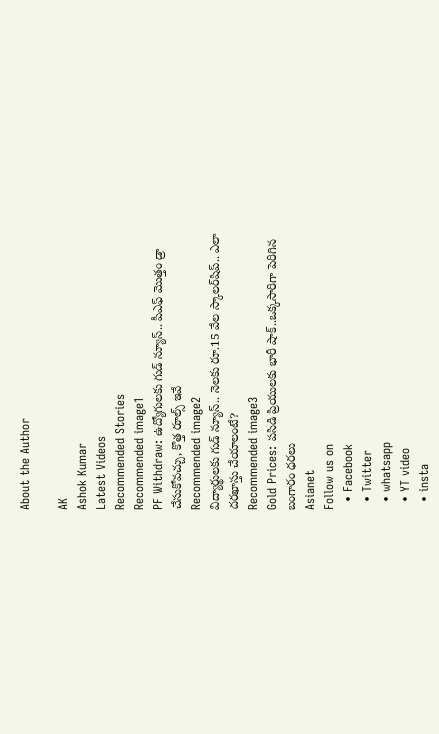About the Author

AK
Ashok Kumar
Latest Videos
Recommended Stories
Recommended image1
PF Withdraw: ఉద్యోగులకు గుడ్ న్యూస్.. పీఎఫ్ మొత్తం డ్రా చేసుకోవచ్చు, కొత్త రూల్స్ ఇవే
Recommended image2
విద్యార్థుల‌కు గుడ్ న్యూస్‌.. నెల‌కు రూ.15 వేల స్కాలర్‌షిప్.. ఎలా దరఖాస్తు చేయాలంటే?
Recommended image3
Gold Prices: పసిడి ప్రియులకు భారీ షాక్..ఒక్కసారిగా పెరిగిన బంగారం ధరలు
Asianet
Follow us on
  • Facebook
  • Twitter
  • whatsapp
  • YT video
  • insta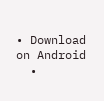• Download on Android
  •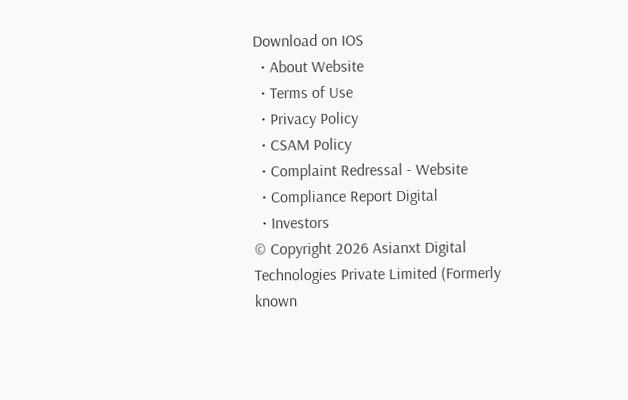Download on IOS
  • About Website
  • Terms of Use
  • Privacy Policy
  • CSAM Policy
  • Complaint Redressal - Website
  • Compliance Report Digital
  • Investors
© Copyright 2026 Asianxt Digital Technologies Private Limited (Formerly known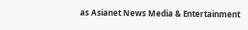as Asianet News Media & Entertainment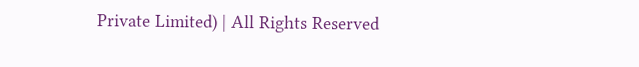Private Limited) | All Rights Reserved